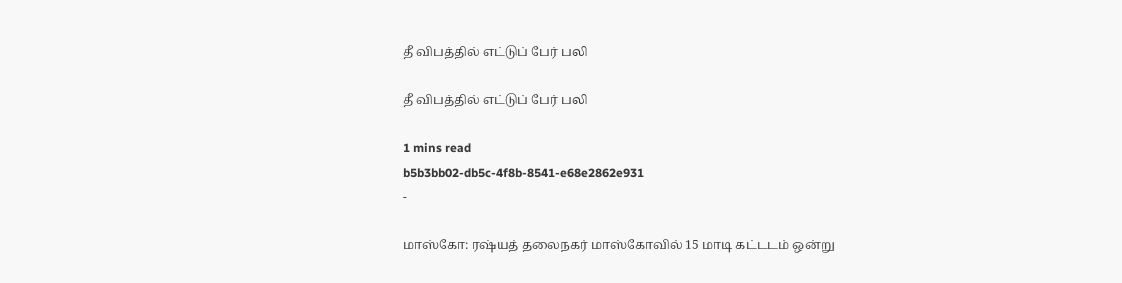தீ விபத்தில் எட்டுப் பேர் பலி

தீ விபத்தில் எட்டுப் பேர் பலி

1 mins read
b5b3bb02-db5c-4f8b-8541-e68e2862e931
-

மாஸ்கோ: ர‌ஷ்யத் தலைநகர் மாஸ்கோவில் 15 மாடி கட்டடம் ஒன்று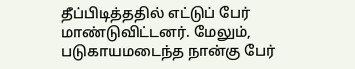தீப்பிடித்ததில் எட்டுப் பேர் மாண்டுவிட்டனர். மேலும், படுகாயமடைந்த நான்கு பேர்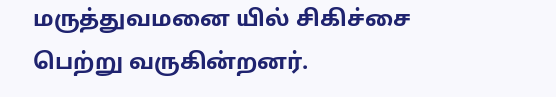மருத்துவமனை யில் சிகிச்சை பெற்று வருகின்றனர்.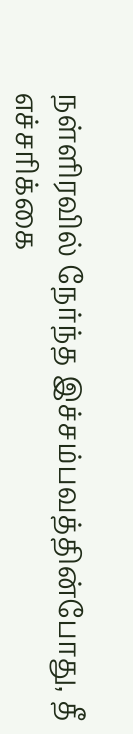நள்ளிரவில் நேர்ந்த இச்சம்பவத்தின்போது, தீ எச்சரிக்கை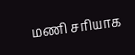மணி சரியாக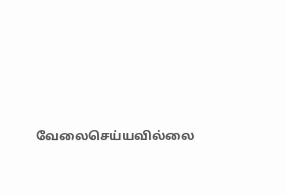வேலைசெய்யவில்லை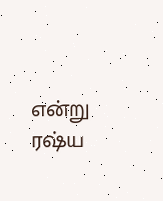என்று ர‌ஷ்ய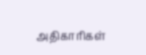அதிகாரிகள்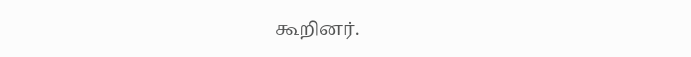கூறினர்.